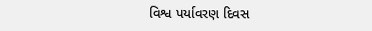વિશ્વ પર્યાવરણ દિવસ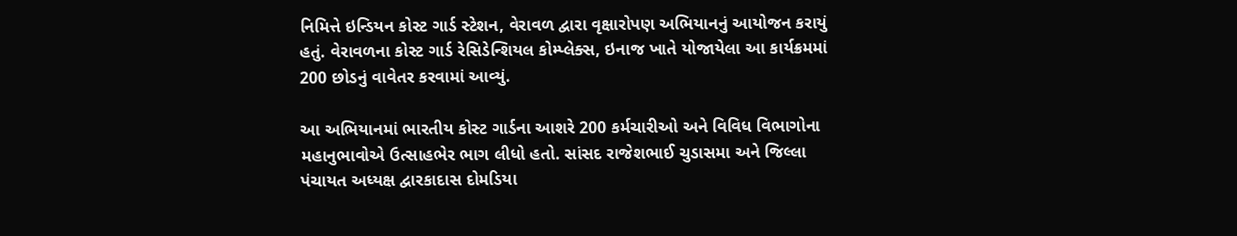નિમિત્તે ઇન્ડિયન કોસ્ટ ગાર્ડ સ્ટેશન, વેરાવળ દ્વારા વૃક્ષારોપણ અભિયાનનું આયોજન કરાયું હતું. વેરાવળના કોસ્ટ ગાર્ડ રેસિડેન્શિયલ કોમ્પ્લેક્સ, ઇનાજ ખાતે યોજાયેલા આ કાર્યક્રમમાં 200 છોડનું વાવેતર કરવામાં આવ્યું.

આ અભિયાનમાં ભારતીય કોસ્ટ ગાર્ડના આશરે 200 કર્મચારીઓ અને વિવિધ વિભાગોના મહાનુભાવોએ ઉત્સાહભેર ભાગ લીધો હતો. સાંસદ રાજેશભાઈ ચુડાસમા અને જિલ્લા પંચાયત અધ્યક્ષ દ્વારકાદાસ દોમડિયા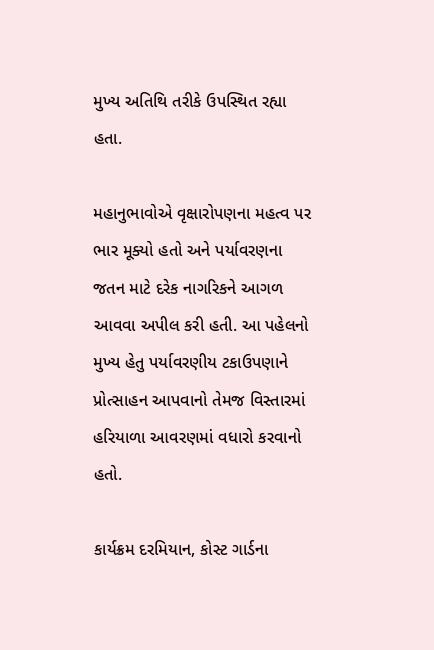મુખ્ય અતિથિ તરીકે ઉપસ્થિત રહ્યા હતા.

મહાનુભાવોએ વૃક્ષારોપણના મહત્વ પર ભાર મૂક્યો હતો અને પર્યાવરણના જતન માટે દરેક નાગરિકને આગળ આવવા અપીલ કરી હતી. આ પહેલનો મુખ્ય હેતુ પર્યાવરણીય ટકાઉપણાને પ્રોત્સાહન આપવાનો તેમજ વિસ્તારમાં હરિયાળા આવરણમાં વધારો કરવાનો હતો.

કાર્યક્રમ દરમિયાન, કોસ્ટ ગાર્ડના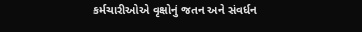કર્મચારીઓએ વૃક્ષોનું જતન અને સંવર્ધન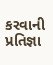કરવાની પ્રતિજ્ઞા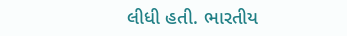લીધી હતી. ભારતીય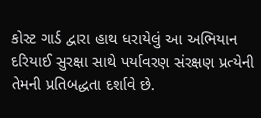કોસ્ટ ગાર્ડ દ્વારા હાથ ધરાયેલું આ અભિયાન દરિયાઈ સુરક્ષા સાથે પર્યાવરણ સંરક્ષણ પ્રત્યેની તેમની પ્રતિબદ્ધતા દર્શાવે છે.